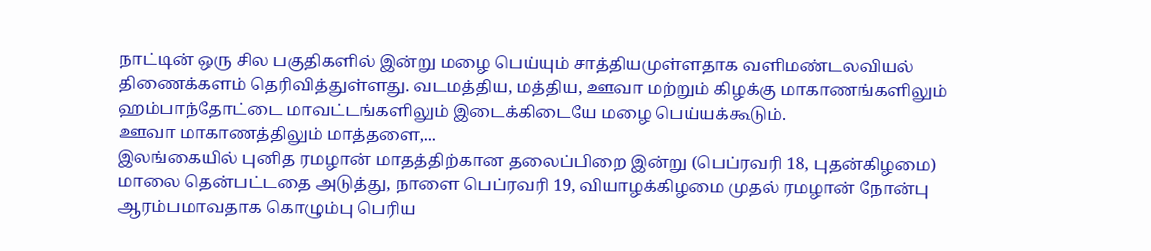நாட்டின் ஒரு சில பகுதிகளில் இன்று மழை பெய்யும் சாத்தியமுள்ளதாக வளிமண்டலவியல் திணைக்களம் தெரிவித்துள்ளது. வடமத்திய, மத்திய, ஊவா மற்றும் கிழக்கு மாகாணங்களிலும் ஹம்பாந்தோட்டை மாவட்டங்களிலும் இடைக்கிடையே மழை பெய்யக்கூடும்.
ஊவா மாகாணத்திலும் மாத்தளை,...
இலங்கையில் புனித ரமழான் மாதத்திற்கான தலைப்பிறை இன்று (பெப்ரவரி 18, புதன்கிழமை) மாலை தென்பட்டதை அடுத்து, நாளை பெப்ரவரி 19, வியாழக்கிழமை முதல் ரமழான் நோன்பு ஆரம்பமாவதாக கொழும்பு பெரிய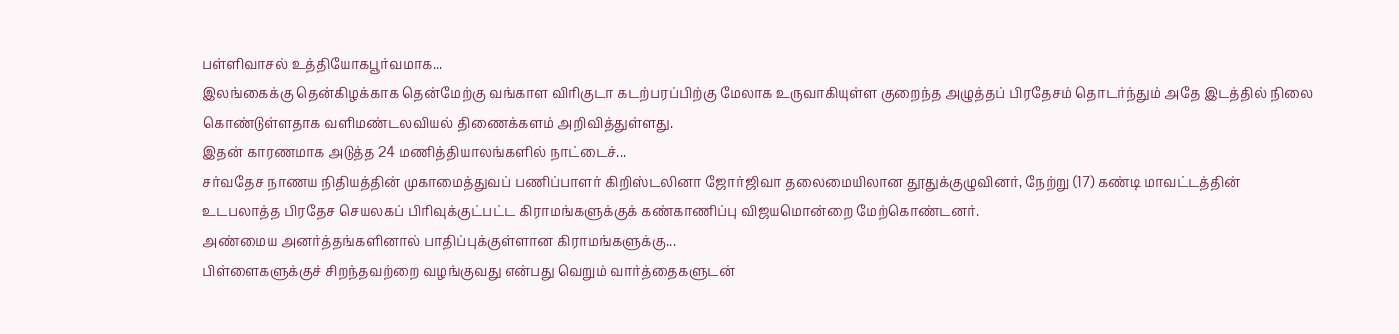பள்ளிவாசல் உத்தியோகபூர்வமாக...
இலங்கைக்கு தென்கிழக்காக தென்மேற்கு வங்காள விரிகுடா கடற்பரப்பிற்கு மேலாக உருவாகியுள்ள குறைந்த அழுத்தப் பிரதேசம் தொடர்ந்தும் அதே இடத்தில் நிலை கொண்டுள்ளதாக வளிமண்டலவியல் திணைக்களம் அறிவித்துள்ளது.
இதன் காரணமாக அடுத்த 24 மணித்தியாலங்களில் நாட்டைச்...
சர்வதேச நாணய நிதியத்தின் முகாமைத்துவப் பணிப்பாளர் கிறிஸ்டலினா ஜோர்ஜிவா தலைமையிலான தூதுக்குழுவினர், நேற்று (17) கண்டி மாவட்டத்தின் உடபலாத்த பிரதேச செயலகப் பிரிவுக்குட்பட்ட கிராமங்களுக்குக் கண்காணிப்பு விஜயமொன்றை மேற்கொண்டனர்.
அண்மைய அனர்த்தங்களினால் பாதிப்புக்குள்ளான கிராமங்களுக்கு...
பிள்ளைகளுக்குச் சிறந்தவற்றை வழங்குவது என்பது வெறும் வார்த்தைகளுடன்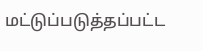மட்டுப்படுத்தப்பட்ட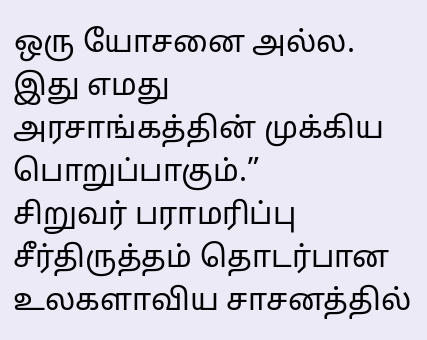ஒரு யோசனை அல்ல. இது எமது அரசாங்கத்தின் முக்கிய பொறுப்பாகும்.”
சிறுவர் பராமரிப்பு சீர்திருத்தம் தொடர்பான உலகளாவிய சாசனத்தில்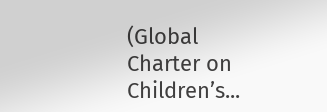(Global Charter on Children’s...